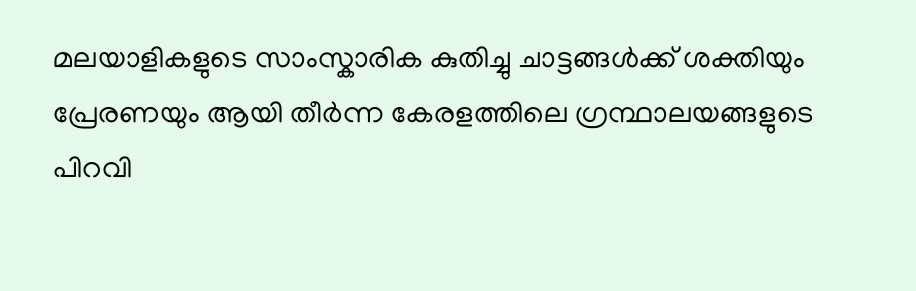മലയാളികളുടെ സാംസ്കാരിക കുതിച്ചു ചാട്ടങ്ങള്‍ക്ക് ശക്തിയും പ്രേരണയും ആയി തീര്‍ന്ന കേരളത്തിലെ ഗ്രന്ഥാലയങ്ങളുടെ പിറവി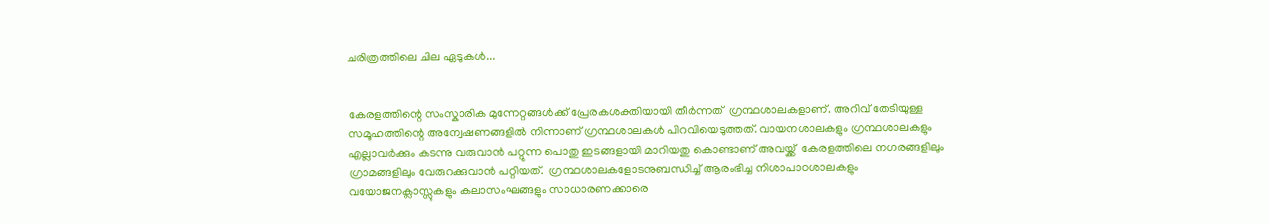ചരിത്രത്തിലെ ചില ഏടുകള്‍...


കേരളത്തിന്റെ സംസ്കാരിക മുന്നേറ്റങ്ങള്‍ക്ക് പ്രേരകശക്തിയായി തീര്‍ന്നത്  ഗ്രന്ഥശാലകളാണ്. അറിവ് തേടിയുള്ള സമൂഹത്തിന്റെ അന്വേഷണങ്ങളില്‍ നിന്നാണ് ഗ്രന്ഥശാലകള്‍ പിറവിയെടുത്തത്. വായനശാലകളും ഗ്രന്ഥശാലകളും എല്ലാവര്‍ക്കും കടന്നു വരുവാന്‍ പറ്റുന്ന പൊതു ഇടങ്ങളായി മാറിയതു കൊണ്ടാണ് അവയ്ക്ക്  കേരളത്തിലെ നഗരങ്ങളിലും ഗ്രാമങ്ങളിലും വേരുറക്കുവാന്‍ പറ്റിയത്.  ഗ്രന്ഥശാലകളോടനുബന്ധിച്ച് ആരംഭിച്ച നിശാപാഠശാലകളും വയോജനക്ലാസ്സുകളും കലാസംഘങ്ങളും സാധാരണക്കാരെ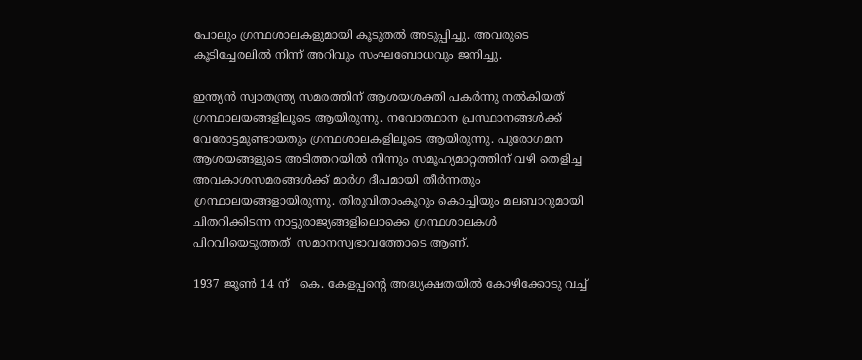പോലും ഗ്രന്ഥശാലകളുമായി കൂടുതല്‍ അടുപ്പിച്ചു. അവരുടെ കൂടിച്ചേരലില്‍ നിന്ന് അറിവും സംഘബോധവും ജനിച്ചു.

ഇന്ത്യന്‍ സ്വാതന്ത്ര്യ സമരത്തിന് ആശയശക്തി പകര്‍ന്നു നല്‍കിയത്  ഗ്രന്ഥാലയങ്ങളിലൂടെ ആയിരുന്നു. നവോത്ഥാന പ്രസ്ഥാനങ്ങള്‍ക്ക് വേരോട്ടമുണ്ടായതും ഗ്രന്ഥശാലകളിലൂടെ ആയിരുന്നു. പുരോഗമന ആശയങ്ങളുടെ അടിത്തറയില്‍ നിന്നും സമൂഹ്യമാറ്റത്തിന് വഴി തെളിച്ച അവകാശസമരങ്ങള്‍ക്ക് മാര്‍ഗ ദീപമായി തീര്‍ന്നതും ഗ്രന്ഥാലയങ്ങളായിരുന്നു. തിരുവിതാംകൂറും കൊച്ചിയും മലബാറുമായി ചിതറിക്കിടന്ന നാട്ടുരാജ്യങ്ങളിലൊക്കെ ഗ്രന്ഥശാലകള്‍ പിറവിയെടുത്തത്  സമാനസ്വഭാവത്തോടെ ആണ്.

1937 ജൂണ്‍ 14 ന്   കെ. കേളപ്പന്റെ അദ്ധ്യക്ഷതയില്‍ കോഴിക്കോടു വച്ച്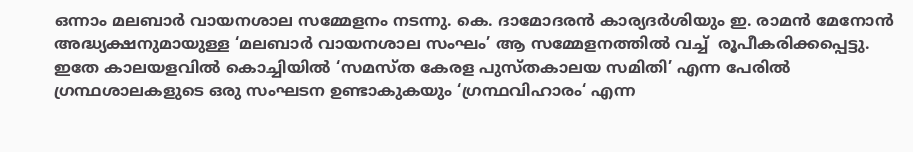ഒന്നാം മലബാര്‍ വായനശാല സമ്മേളനം നടന്നു. കെ. ദാമോദരന്‍ കാര്യദര്‍ശിയും ഇ. രാമന്‍ മേനോന്‍  അദ്ധ്യക്ഷനുമായുള്ള ‘മലബാര്‍ വായനശാല സംഘം’ ആ സമ്മേളനത്തില്‍ വച്ച്  രൂപീകരിക്കപ്പെട്ടു. ഇതേ കാ‍ലയളവില്‍ കൊച്ചിയില്‍ ‘സമസ്ത കേരള പുസ്തകാലയ സമിതി’ എന്ന പേരില്‍ ഗ്രന്ഥശാലകളുടെ ഒരു സംഘടന ഉണ്ടാകുകയും ‘ഗ്രന്ഥവിഹാരം‘ എന്ന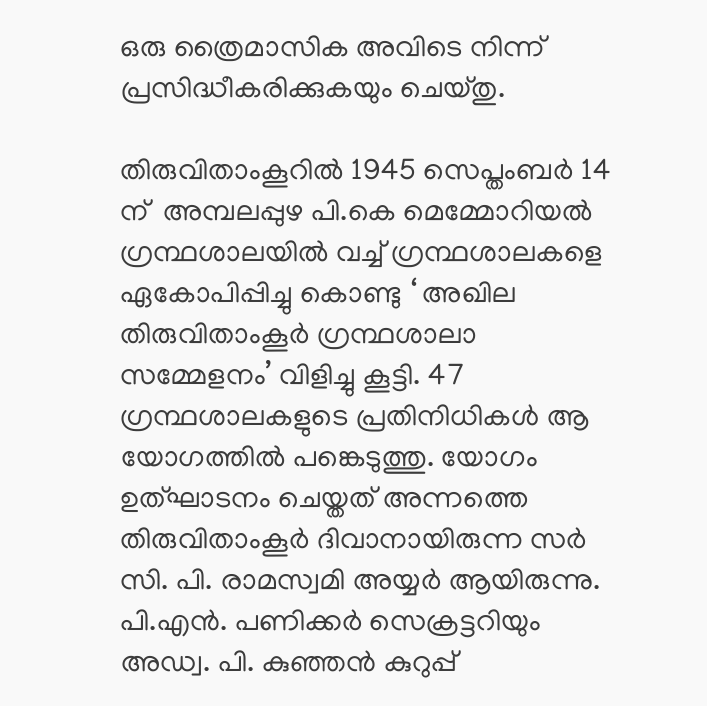ഒരു ത്രൈമാസിക അവിടെ നിന്ന് പ്രസിദ്ധീകരിക്കുകയും ചെയ്തു.

തിരുവിതാംകൂറില്‍ 1945 സെപ്തംബര്‍ 14 ന്  അമ്പലപ്പുഴ പി.കെ മെമ്മോറിയല്‍ ഗ്രന്ഥശാലയില്‍‍ വച്ച് ഗ്രന്ഥശാലകളെ ഏകോപിപ്പിച്ചു കൊണ്ടു ‘ അഖില തിരുവിതാംകൂര്‍ ഗ്രന്ഥശാലാ സമ്മേളനം’ വിളിച്ചു കൂട്ടി. 47 ഗ്രന്ഥശാലകളുടെ പ്രതിനിധികള്‍ ആ യോഗത്തില്‍ പങ്കെടുത്തു. യോഗം ഉത്ഘാടനം ചെയ്തത് അന്നത്തെ തിരുവിതാംകൂര്‍ ദിവാനായിരുന്ന സര്‍ സി. പി. രാമസ്വമി അയ്യര്‍ ആയിരുന്നു. പി.എന്‍. പണിക്കര്‍ സെക്രട്ടറിയും അഡ്വ. പി. കുഞ്ഞന്‍ കുറുപ്പ്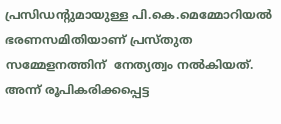പ്രസിഡന്റുമായുള്ള പി.കെ.മെമ്മോറിയല്‍ ഭരണസമിതിയാണ് പ്രസ്തുത സമ്മേളനത്തിന്  നേത്യത്വം നല്‍കിയത്. അന്ന് രൂപികരിക്കപ്പെട്ട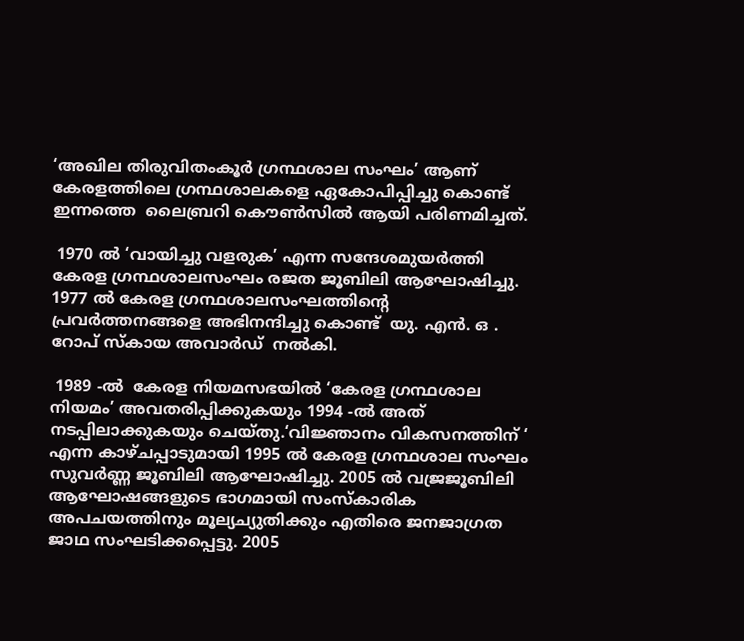‘അഖില തിരുവിതംകൂര്‍ ഗ്രന്ഥശാല സംഘം’ ആണ് കേരളത്തിലെ ഗ്രന്ഥശാലകളെ ഏകോപിപ്പിച്ചു കൊണ്ട് ഇന്നത്തെ  ലൈബ്രറി കൌണ്‍സില്‍ ആയി പരിണമിച്ചത്.

 1970 ല്‍ ‘വായിച്ചു വളരുക’ എന്ന സന്ദേശമുയര്‍ത്തി കേരള ഗ്രന്ഥശാലസംഘം രജത ജൂബിലി ആഘോഷിച്ചു. 1977 ല്‍ കേരള ഗ്രന്ഥശാലസംഘത്തിന്റെ പ്രവര്‍ത്തനങ്ങളെ അഭിനന്ദിച്ചു കൊണ്ട്  യു. എന്‍. ഒ . റോപ് സ്കായ അവാര്‍ഡ്  നല്‍കി.

 1989 -ല്‍  കേരള നിയമസഭയില്‍ ‘കേരള ഗ്രന്ഥശാല നിയമം’ അവതരിപ്പിക്കുകയും 1994 -ല്‍ അത് നടപ്പിലാക്കുകയും ചെയ്തു.‘വിജ്ഞാനം വികസനത്തിന് ‘ എന്ന കാഴ്ചപ്പാടുമായി 1995 ല്‍ കേരള ഗ്രന്ഥശാല സംഘം സുവര്‍ണ്ണ ജൂബിലി ആഘോഷിച്ചു. 2005 ല്‍ വജ്രജൂബിലി ആഘോഷങ്ങളുടെ ഭാഗമായി സംസ്കാരിക അപചയത്തിനും മൂല്യച്യുതിക്കും എതിരെ ജനജാഗ്രത ജാഥ സംഘടിക്കപ്പെട്ടു. 2005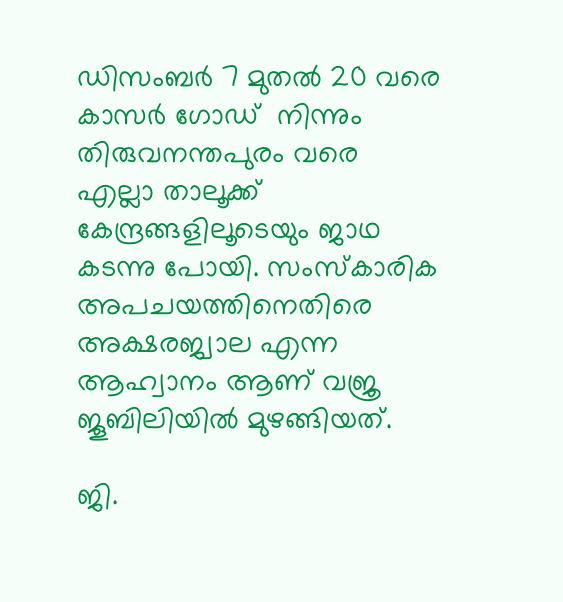ഡിസംബര്‍ 7 മുതല്‍ 20 വരെ കാസര്‍ ഗോഡ്  നിന്നും തിരുവനന്തപുരം വരെ  എല്ലാ താലൂക്ക് കേന്ദ്രങ്ങളിലൂടെയും ജാഥ കടന്നു പോയി. സംസ്കാരിക അപചയത്തിനെതിരെ അക്ഷരജ്വാല എന്ന ആഹ്വാനം ആണ് വജ്ര ജൂബിലിയില്‍ മുഴങ്ങിയത്.

ജി.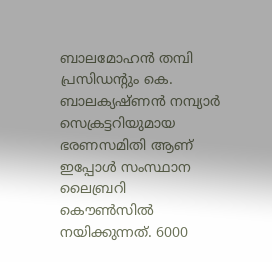ബാലമോഹന്‍ തമ്പി പ്രസിഡന്റും കെ. ബാലക്യഷ്ണന്‍ നമ്പ്യാര്‍ സെക്രട്ടറിയുമായ ഭരണസമിതി ആണ് ഇപ്പോള്‍ സംസ്ഥാന ലൈബ്രറി കൌണ്‍സില്‍ നയിക്കുന്നത്. 6000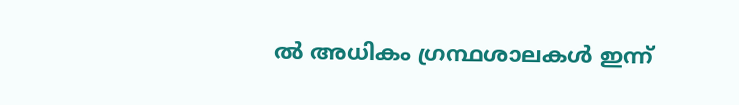ല്‍ അധികം ഗ്രന്ഥശാലകള്‍ ഇന്ന്‍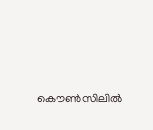കൌണ്‍സിലില്‍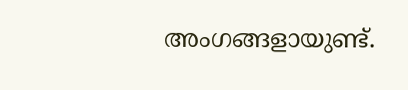അംഗങ്ങളായുണ്ട്.